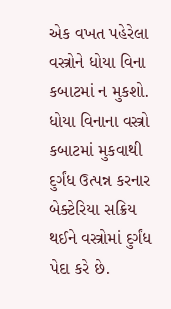એક વખત પહેરેલા વસ્ત્રોને ધોયા વિના કબાટમાં ન મુકશો. ધોયા વિનાના વસ્ત્રો કબાટમાં મુકવાથી દુર્ગંધ ઉત્પન્ન કરનાર બેક્ટેરિયા સક્રિય થઈને વસ્ત્રોમાં દુર્ગંધ પેદા કરે છે.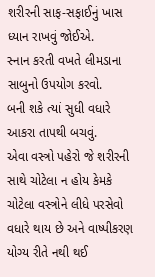શરીરની સાફ-સફાઈનું ખાસ ધ્યાન રાખવું જોઈએ.
સ્નાન કરતી વખતે લીમડાના સાબુનો ઉપયોગ કરવો.
બની શકે ત્યાં સુધી વધારે આકરા તાપથી બચવું.
એવા વસ્ત્રો પહેરો જે શરીરની સાથે ચોટેલા ન હોય કેમકે ચોટેલા વસ્ત્રોને લીધે પરસેવો વધારે થાય છે અને વાષ્પીકરણ યોગ્ય રીતે નથી થઈ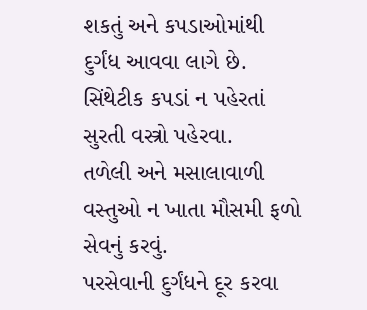શકતું અને કપડાઓમાંથી દુર્ગંધ આવવા લાગે છે.
સિંથેટીક કપડાં ન પહેરતાં સુરતી વસ્ત્રો પહેરવા.
તળેલી અને મસાલાવાળી વસ્તુઓ ન ખાતા મૌસમી ફળો સેવનું કરવું.
પરસેવાની દુર્ગંધને દૂર કરવા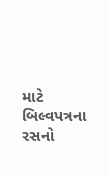માટે બિલ્વપત્રના રસનો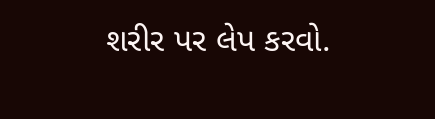શરીર પર લેપ કરવો.